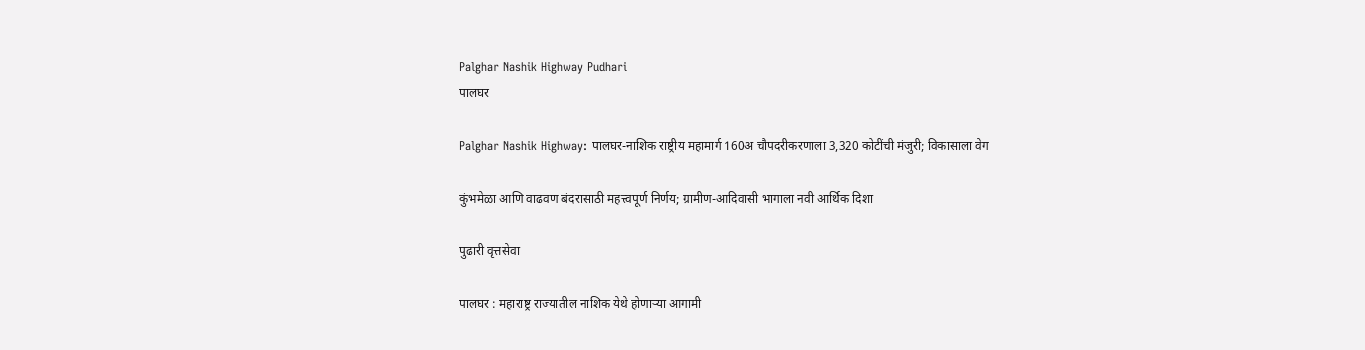Palghar Nashik Highway Pudhari
पालघर

Palghar Nashik Highway: पालघर-नाशिक राष्ट्रीय महामार्ग 160अ चौपदरीकरणाला 3,320 कोटींची मंजुरी; विकासाला वेग

कुंभमेळा आणि वाढवण बंदरासाठी महत्त्वपूर्ण निर्णय; ग्रामीण-आदिवासी भागाला नवी आर्थिक दिशा

पुढारी वृत्तसेवा

पालघर : महाराष्ट्र राज्यातील नाशिक येथे होणाऱ्या आगामी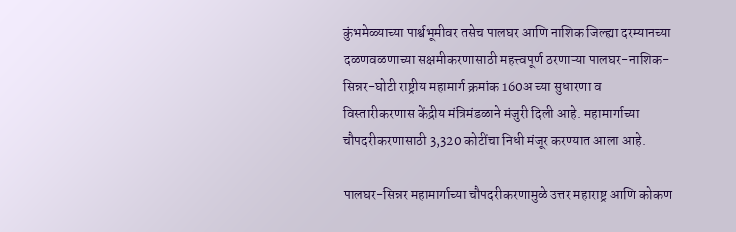कुंभमेळ्याच्या पार्श्वभूमीवर तसेच पालघर आणि नाशिक जिल्ह्या दरम्यानच्या दळणवळणाच्या सक्षमीकरणासाठी महत्त्वपूर्ण ठरणाऱ्या पालघर-नाशिक-सिन्नर-घोटी राष्ट्रीय महामार्ग क्रमांक 160अ च्या सुधारणा व विस्तारीकरणास केंद्रीय मंत्रिमंडळाने मंजुरी दिली आहे. महामार्गाच्या चौपदरीकरणासाठी 3,320 कोटींचा निधी मंजूर करण्यात आला आहे.

पालघर-सिन्नर महामार्गाच्या चौपदरीकरणामुळे उत्तर महाराष्ट्र आणि कोकण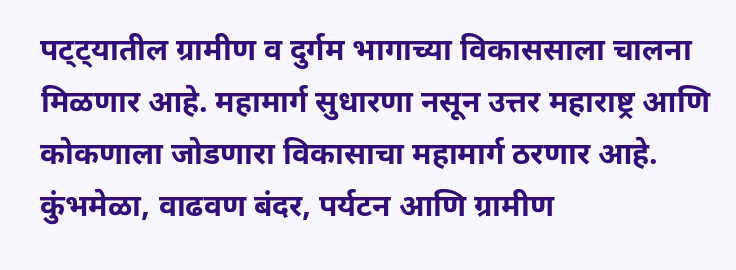पट्ट्यातील ग्रामीण व दुर्गम भागाच्या विकाससाला चालना मिळणार आहे. महामार्ग सुधारणा नसून उत्तर महाराष्ट्र आणि कोकणाला जोडणारा विकासाचा महामार्ग ठरणार आहे. कुंभमेळा, वाढवण बंदर, पर्यटन आणि ग्रामीण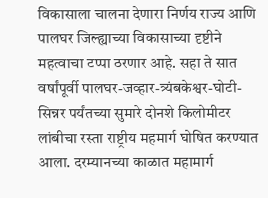विकासाला चालना देणारा निर्णय राज्य आणि पालघर जिल्ह्याच्या विकासाच्या दृष्टीने महत्वाचा टप्पा ठरणार आहे. सहा ते सात वर्षांपूर्वी पालघर-जव्हार-त्र्यंबकेश्वर-घोटी-सिन्नर पर्यंतच्या सुमारे दोनशे किलोमीटर लांबीचा रस्ता राष्ट्रीय महमार्ग घोषित करण्यात आला. दरम्यानच्या काळात महामार्ग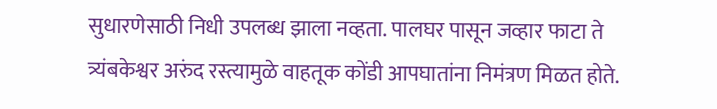सुधारणेसाठी निधी उपलब्ध झाला नव्हता. पालघर पासून जव्हार फाटा ते त्र्यंबकेश्वर अरुंद रस्त्यामुळे वाहतूक कोंडी आपघातांना निमंत्रण मिळत होते.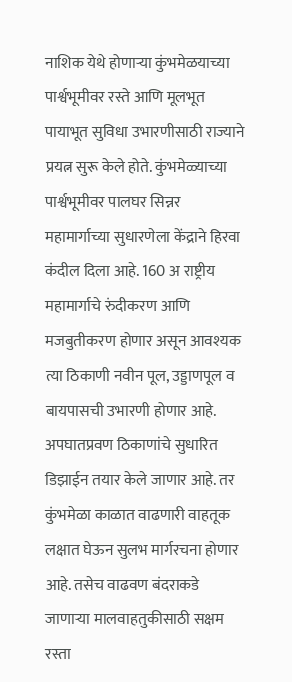नाशिक येथे होणाऱ्या कुंभमेळयाच्या पार्श्वभूमीवर रस्ते आणि मूलभूत पायाभूत सुविधा उभारणीसाठी राज्याने प्रयत्न सुरू केले होते. कुंभमेळ्याच्या पार्श्वभूमीवर पालघर सिन्नर महामार्गाच्या सुधारणेला केंद्राने हिरवा कंदील दिला आहे. 160 अ राष्ट्रीय महामार्गाचे रुंदीकरण आणि मजबुतीकरण होणार असून आवश्यक त्या ठिकाणी नवीन पूल, उड्डाणपूल व बायपासची उभारणी होणार आहे. अपघातप्रवण ठिकाणांचे सुधारित डिझाईन तयार केले जाणार आहे. तर कुंभमेळा काळात वाढणारी वाहतूक लक्षात घेऊन सुलभ मार्गरचना होणार आहे. तसेच वाढवण बंदराकडे जाणाऱ्या मालवाहतुकीसाठी सक्षम रस्ता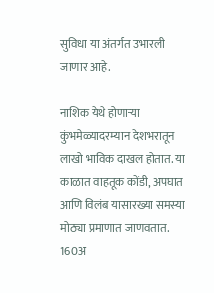सुविधा या अंतर्गत उभारली जाणार आहे.

नाशिक येथे होणाऱ्या कुंभमेळ्यादरम्यान देशभरातून लाखो भाविक दाखल होतात. या काळात वाहतूक कोंडी, अपघात आणि विलंब यासारख्या समस्या मोठ्या प्रमाणात जाणवतात. 160अ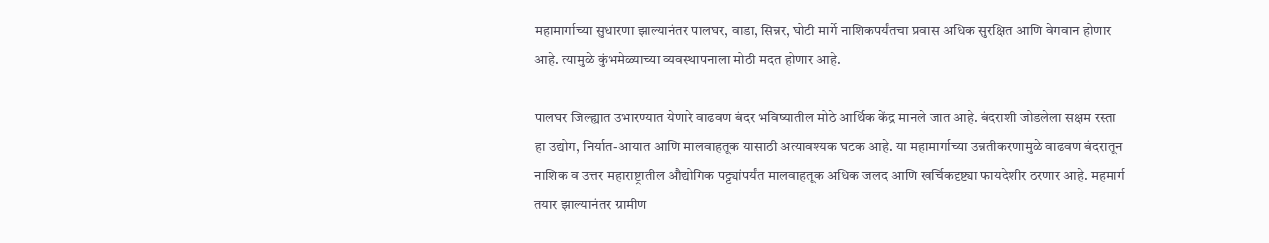महामार्गाच्या सुधारणा झाल्यानंतर पालघर, वाडा, सिन्नर, घोटी मार्गे नाशिकपर्यंतचा प्रवास अधिक सुरक्षित आणि वेगवान होणार आहे. त्यामुळे कुंभमेळ्याच्या व्यवस्थापनाला मोठी मदत होणार आहे.

पालघर जिल्ह्यात उभारण्यात येणारे वाढवण बंदर भविष्यातील मोठे आर्थिक केंद्र मानले जात आहे. बंदराशी जोडलेला सक्षम रस्ता हा उद्योग, निर्यात-आयात आणि मालवाहतूक यासाठी अत्यावश्यक घटक आहे. या महामार्गाच्या उन्नतीकरणामुळे वाढवण बंदरातून नाशिक व उत्तर महाराष्ट्रातील औद्योगिक पट्ट्यांपर्यंत मालवाहतूक अधिक जलद आणि खर्चिकदृष्ट्या फायदेशीर ठरणार आहे. महमार्ग तयार झाल्यानंतर ग्रामीण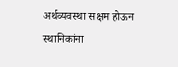अर्थव्यवस्था सक्षम होऊन स्थानिकांना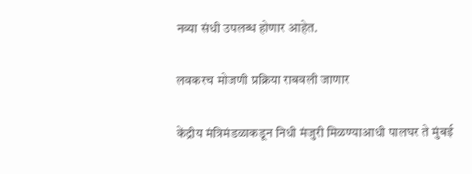नव्या संधी उपलब्ध होणार आहेत.

लवकरच मोजणी प्रक्रिया राबवली जाणार

केंद्रीय मंत्रिमंडळाकडून निधी मंजुरी मिळण्याआधी पालघर ते मुंबई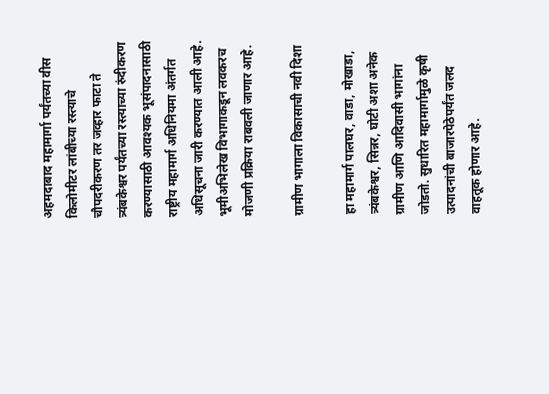अहमदाबाद महामार्गा पर्यंतच्या वीस किलोमीटर लांबीच्या रस्त्याचे चौपदरीकरण तर जव्हार फाटा ते त्र्यंबकेश्वर पर्यंतच्या रस्त्याच्या रुंदीकरण करण्यासाठी आवश्यक भूसंपादनासाठी राष्ट्रीय महामार्ग अधिनियमा अंतर्गत अधिसूचना जारी करण्यात आली आहे. भूमीअभिलेख विभागाकडून लवकरच मोजणी प्रक्रिया राबवली जाणार आहे.

ग्रामीण भागाला विकासाची नवी दिशा

हा महामार्ग पालघर, वाडा, मोखाडा, त्र्यंबकेश्वर, सिन्नर, घोटी अशा अनेक ग्रामीण आणि आदिवासी भागांना जोडतो. सुधारित महामार्गामुळे कृषी उत्पादनांची बाजारपेठेपर्यंत जलद वाहतूक होणार आहे.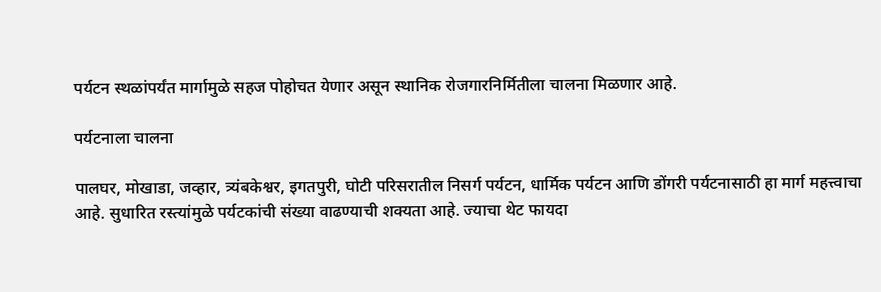पर्यटन स्थळांपर्यंत मार्गामुळे सहज पोहोचत येणार असून स्थानिक रोजगारनिर्मितीला चालना मिळणार आहे.

पर्यटनाला चालना

पालघर, मोखाडा, जव्हार, त्र्यंबकेश्वर, इगतपुरी, घोटी परिसरातील निसर्ग पर्यटन, धार्मिक पर्यटन आणि डोंगरी पर्यटनासाठी हा मार्ग महत्त्वाचा आहे. सुधारित रस्त्यांमुळे पर्यटकांची संख्या वाढण्याची शक्यता आहे. ज्याचा थेट फायदा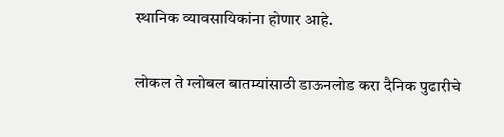स्थानिक व्यावसायिकांना होणार आहे.

लोकल ते ग्लोबल बातम्यांसाठी डाऊनलोड करा दैनिक पुढारीचे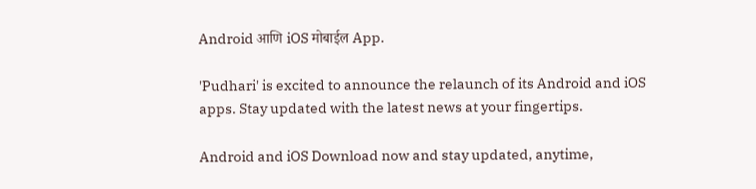Android आणि iOS मोबाईल App.

'Pudhari' is excited to announce the relaunch of its Android and iOS apps. Stay updated with the latest news at your fingertips.

Android and iOS Download now and stay updated, anytime,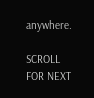anywhere.

SCROLL FOR NEXT